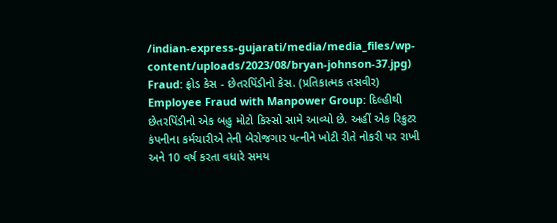/indian-express-gujarati/media/media_files/wp-content/uploads/2023/08/bryan-johnson-37.jpg)
Fraud: ફ્રોડ કેસ - છેતરપિંડીનો કેસ. (પ્રતિકાત્મક તસવીર)
Employee Fraud with Manpower Group: દિલ્હીથી છેતરપિંડીનો એક બહુ મોટો કિસ્સો સામે આવ્યો છે. અહીં એક રિક્રુટર કંપનીના કર્મચારીએ તેની બેરોજગાર પત્નીને ખોટી રીતે નોકરી પર રાખી અને 10 વર્ષ કરતા વધારે સમય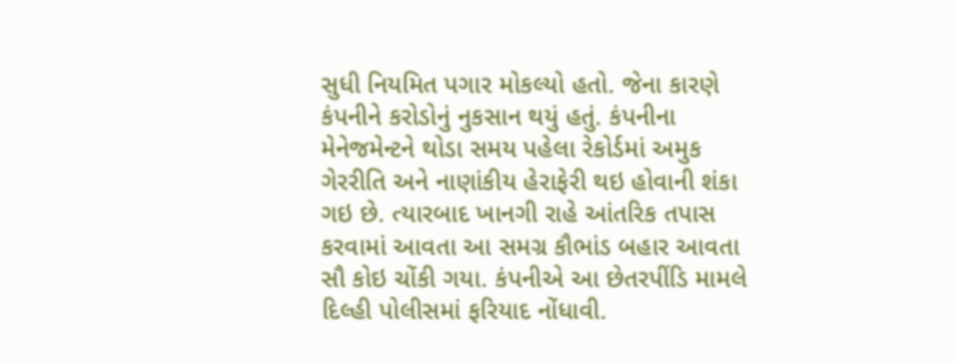સુધી નિયમિત પગાર મોકલ્યો હતો. જેના કારણે કંપનીને કરોડોનું નુકસાન થયું હતું. કંપનીના મેનેજમેન્ટને થોડા સમય પહેલા રેકોર્ડમાં અમુક ગેરરીતિ અને નાણાંકીય હેરાફેરી થઇ હોવાની શંકા ગઇ છે. ત્યારબાદ ખાનગી રાહે આંતરિક તપાસ કરવામાં આવતા આ સમગ્ર કૌભાંડ બહાર આવતા સૌ કોઇ ચોંકી ગયા. કંપનીએ આ છેતરપીંડિ મામલે દિલ્હી પોલીસમાં ફરિયાદ નોંધાવી.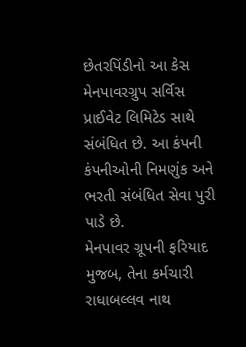છેતરપિંડીનો આ કેસ મેનપાવરગ્રુપ સર્વિસ પ્રાઈવેટ લિમિટેડ સાથે સંબંધિત છે. આ કંપની કંપનીઓની નિમણુંક અને ભરતી સંબંધિત સેવા પુરી પાડે છે.
મેનપાવર ગ્રૂપની ફરિયાદ મુજબ, તેના કર્મચારી રાધાબલ્લવ નાથ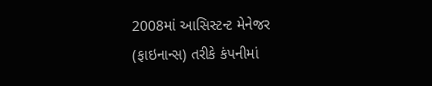2008માં આસિસ્ટન્ટ મેનેજર (ફાઇનાન્સ) તરીકે કંપનીમાં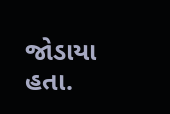જોડાયા હતા.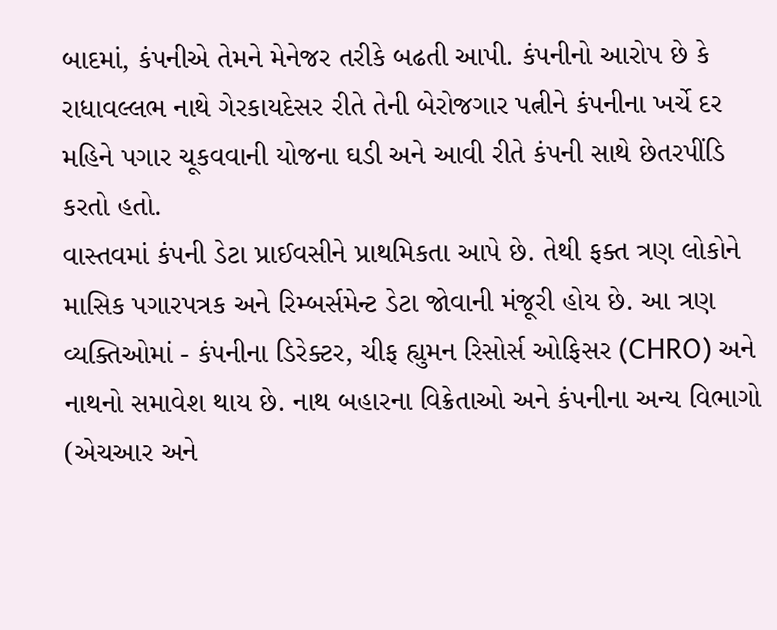બાદમાં, કંપનીએ તેમને મેનેજર તરીકે બઢતી આપી. કંપનીનો આરોપ છે કે રાધાવલ્લભ નાથે ગેરકાયદેસર રીતે તેની બેરોજગાર પત્નીને કંપનીના ખર્ચે દર મહિને પગાર ચૂકવવાની યોજના ઘડી અને આવી રીતે કંપની સાથે છેતરપીંડિ કરતો હતો.
વાસ્તવમાં કંપની ડેટા પ્રાઈવસીને પ્રાથમિકતા આપે છે. તેથી ફક્ત ત્રણ લોકોને માસિક પગારપત્રક અને રિમ્બર્સમેન્ટ ડેટા જોવાની મંજૂરી હોય છે. આ ત્રણ વ્યક્તિઓમાં - કંપનીના ડિરેક્ટર, ચીફ હ્યુમન રિસોર્સ ઓફિસર (CHRO) અને નાથનો સમાવેશ થાય છે. નાથ બહારના વિક્રેતાઓ અને કંપનીના અન્ય વિભાગો (એચઆર અને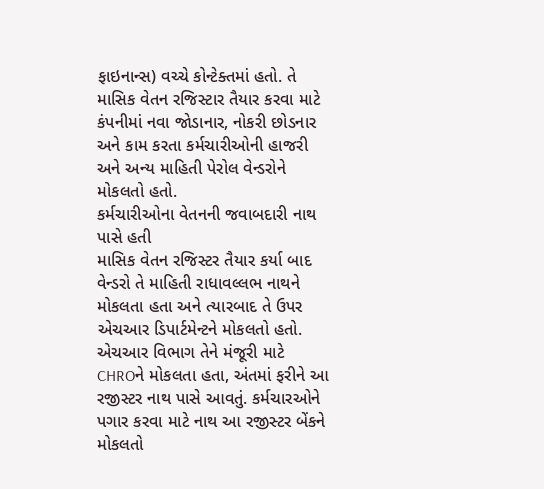ફાઇનાન્સ) વચ્ચે કોન્ટેક્તમાં હતો. તે માસિક વેતન રજિસ્ટાર તૈયાર કરવા માટે કંપનીમાં નવા જોડાનાર, નોકરી છોડનાર અને કામ કરતા કર્મચારીઓની હાજરી અને અન્ય માહિતી પેરોલ વેન્ડરોને મોકલતો હતો.
કર્મચારીઓના વેતનની જવાબદારી નાથ પાસે હતી
માસિક વેતન રજિસ્ટર તૈયાર કર્યા બાદ વેન્ડરો તે માહિતી રાધાવલ્લભ નાથને મોકલતા હતા અને ત્યારબાદ તે ઉપર એચઆર ડિપાર્ટમેન્ટને મોકલતો હતો. એચઆર વિભાગ તેને મંજૂરી માટે CHROને મોકલતા હતા, અંતમાં ફરીને આ રજીસ્ટર નાથ પાસે આવતું. કર્મચારઓને પગાર કરવા માટે નાથ આ રજીસ્ટર બેંકને મોકલતો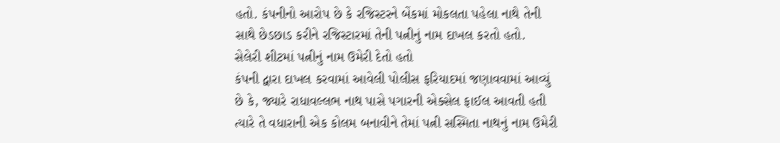હતો. કંપનીનો આરોપ છે કે રજિસ્ટરને બેંકમાં મોકલતા પહેલા નાથે તેની સાથે છેડછાડ કરીને રજિસ્ટારમાં તેની પત્નીનું નામ દાખલ કરતો હતો.
સેલેરી શીટમાં પત્નીનું નામ ઉમેરી દેતો હતો
કંપની દ્વારા દાખલ કરવામાં આવેલી પોલીસ ફરિયાદમાં જણાવવામાં આવ્યું છે કે, જ્યારે રાધાવલ્લભ નાથ પાસે પગારની એક્સેલ ફાઈલ આવતી હતી ત્યારે તે વધારાની એક કોલમ બનાવીને તેમાં પત્ની સસ્મિતા નાથનું નામ ઉમેરી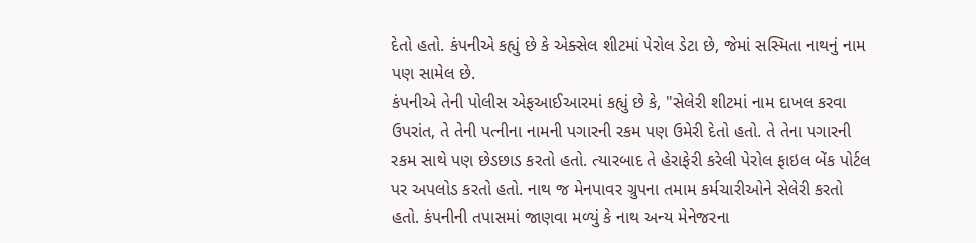દેતો હતો. કંપનીએ કહ્યું છે કે એક્સેલ શીટમાં પેરોલ ડેટા છે, જેમાં સસ્મિતા નાથનું નામ પણ સામેલ છે.
કંપનીએ તેની પોલીસ એફઆઈઆરમાં કહ્યું છે કે, "સેલેરી શીટમાં નામ દાખલ કરવા ઉપરાંત, તે તેની પત્નીના નામની પગારની રકમ પણ ઉમેરી દેતો હતો. તે તેના પગારની રકમ સાથે પણ છેડછાડ કરતો હતો. ત્યારબાદ તે હેરાફેરી કરેલી પેરોલ ફાઇલ બેંક પોર્ટલ પર અપલોડ કરતો હતો. નાથ જ મેનપાવર ગ્રુપના તમામ કર્મચારીઓને સેલેરી કરતો હતો. કંપનીની તપાસમાં જાણવા મળ્યું કે નાથ અન્ય મેનેજરના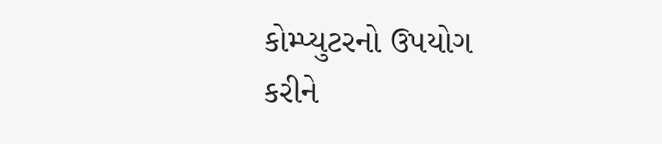કોમ્પ્યુટરનો ઉપયોગ કરીને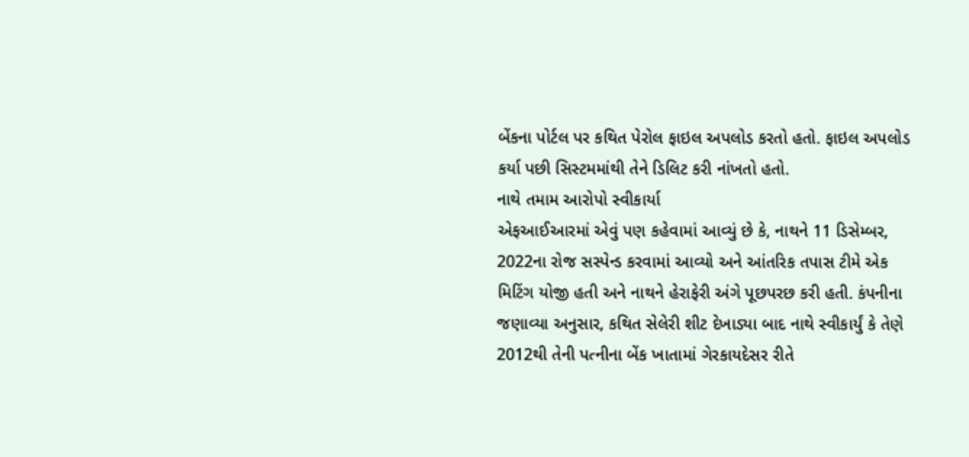બેંકના પોર્ટલ પર કથિત પેરોલ ફાઇલ અપલોડ કરતો હતો. ફાઇલ અપલોડ કર્યા પછી સિસ્ટમમાંથી તેને ડિલિટ કરી નાંખતો હતો.
નાથે તમામ આરોપો સ્વીકાર્યા
એફઆઈઆરમાં એવું પણ કહેવામાં આવ્યું છે કે, નાથને 11 ડિસેમ્બર, 2022ના રોજ સસ્પેન્ડ કરવામાં આવ્યો અને આંતરિક તપાસ ટીમે એક મિટિંગ યોજી હતી અને નાથને હેરાફેરી અંગે પૂછપરછ કરી હતી. કંપનીના જણાવ્યા અનુસાર, કથિત સેલેરી શીટ દેખાડ્યા બાદ નાથે સ્વીકાર્યું કે તેણે 2012થી તેની પત્નીના બેંક ખાતામાં ગેરકાયદેસર રીતે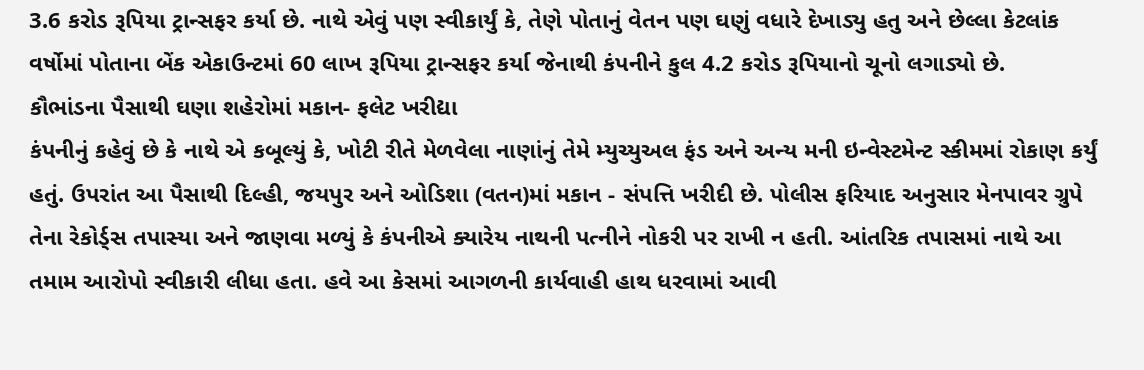3.6 કરોડ રૂપિયા ટ્રાન્સફર કર્યા છે. નાથે એવું પણ સ્વીકાર્યું કે, તેણે પોતાનું વેતન પણ ઘણું વધારે દેખાડ્યુ હતુ અને છેલ્લા કેટલાંક વર્ષોમાં પોતાના બેંક એકાઉન્ટમાં 60 લાખ રૂપિયા ટ્રાન્સફર કર્યા જેનાથી કંપનીને કુલ 4.2 કરોડ રૂપિયાનો ચૂનો લગાડ્યો છે.
કૌભાંડના પૈસાથી ઘણા શહેરોમાં મકાન- ફલેટ ખરીદ્યા
કંપનીનું કહેવું છે કે નાથે એ કબૂલ્યું કે, ખોટી રીતે મેળવેલા નાણાંનું તેમે મ્યુચ્યુઅલ ફંડ અને અન્ય મની ઇન્વેસ્ટમેન્ટ સ્કીમમાં રોકાણ કર્યું હતું. ઉપરાંત આ પૈસાથી દિલ્હી, જયપુર અને ઓડિશા (વતન)માં મકાન - સંપત્તિ ખરીદી છે. પોલીસ ફરિયાદ અનુસાર મેનપાવર ગ્રુપે તેના રેકોર્ડ્સ તપાસ્યા અને જાણવા મળ્યું કે કંપનીએ ક્યારેય નાથની પત્નીને નોકરી પર રાખી ન હતી. આંતરિક તપાસમાં નાથે આ તમામ આરોપો સ્વીકારી લીધા હતા. હવે આ કેસમાં આગળની કાર્યવાહી હાથ ધરવામાં આવી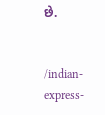છે.


/indian-express-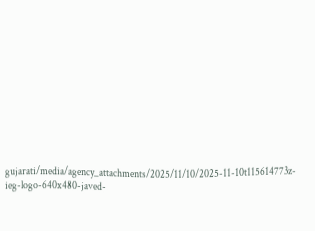gujarati/media/agency_attachments/2025/11/10/2025-11-10t115614773z-ieg-logo-640x480-javed-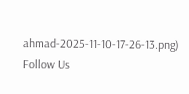ahmad-2025-11-10-17-26-13.png)
Follow Us